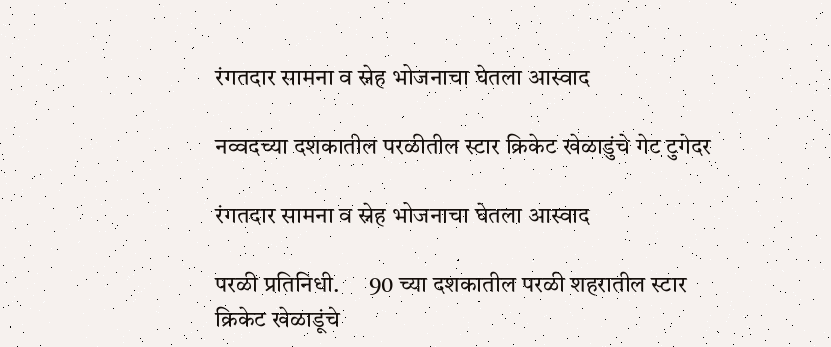रंगतदार सामना व स्नेह भोजनाचा घेतला आस्वाद

नव्वदच्या दशकातील परळीतील स्टार क्रिकेट खेळाडुंचे गेट टुगेदर

रंगतदार सामना व स्नेह भोजनाचा घेतला आस्वाद

परळी प्रतिनिधी.      90 च्या दशकातील परळी शहरातील स्टार क्रिकेट खेळाडूंचे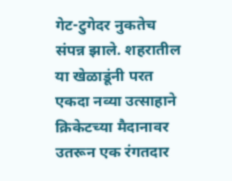गेट-टुगेदर नुकतेच संपन्न झाले. शहरातील या खेळाडूंनी परत एकदा नव्या उत्साहाने क्रिकेटच्या मैदानावर उतरून एक रंगतदार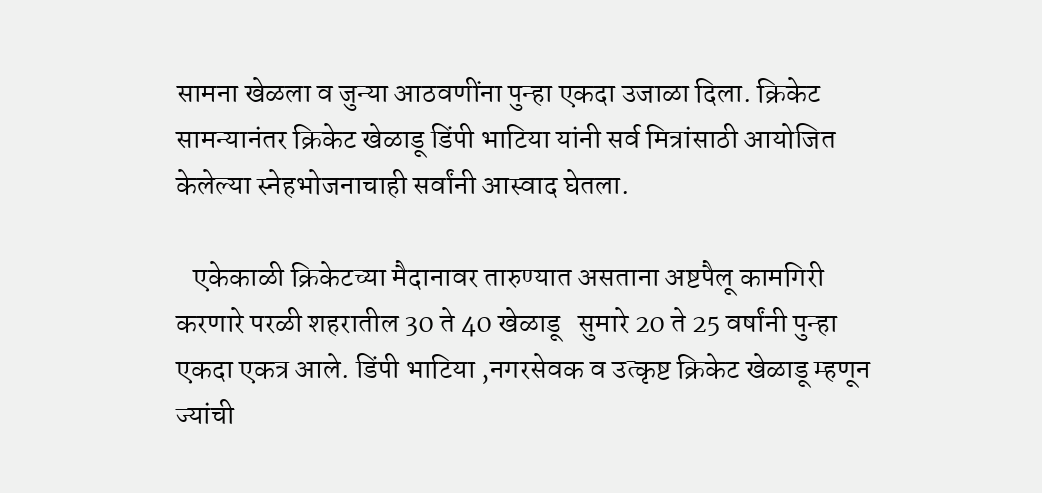सामना खेळला व जुन्या आठवणींना पुन्हा एकदा उजाळा दिला. क्रिकेट सामन्यानंतर क्रिकेट खेळाडू डिंपी भाटिया यांनी सर्व मित्रांसाठी आयोजित केलेल्या स्नेहभोजनाचाही सर्वांनी आस्वाद घेतला.

   एकेकाळी क्रिकेटच्या मैदानावर तारुण्यात असताना अष्टपैलू कामगिरी करणारे परळी शहरातील 30 ते 40 खेळाडू   सुमारे 20 ते 25 वर्षांनी पुन्हा एकदा एकत्र आले. डिंपी भाटिया ,नगरसेवक व उत्कृष्ट क्रिकेट खेळाडू म्हणून ज्यांची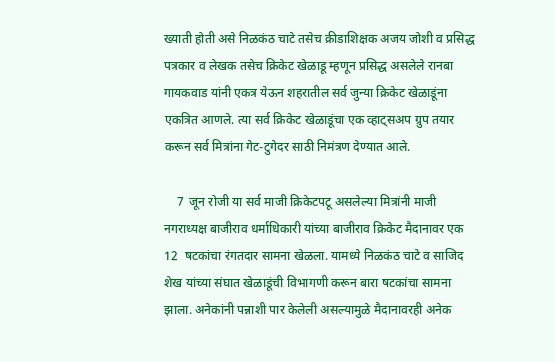ख्याती होती असे निळकंठ चाटे तसेच क्रीडाशिक्षक अजय जोशी व प्रसिद्ध पत्रकार व लेखक तसेच क्रिकेट खेळाडू म्हणून प्रसिद्ध असलेले रानबा गायकवाड यांनी एकत्र येऊन शहरातील सर्व जुन्या क्रिकेट खेळाडूंना एकत्रित आणले. त्या सर्व क्रिकेट खेळाडूंचा एक व्हाट्सअप ग्रुप तयार करून सर्व मित्रांना गेट-टुगेदर साठी निमंत्रण देण्यात आले.

    7  जून रोजी या सर्व माजी क्रिकेटपटू असलेल्या मित्रांनी माजी नगराध्यक्ष बाजीराव धर्माधिकारी यांच्या बाजीराव क्रिकेट मैदानावर एक 12  षटकांचा रंगतदार सामना खेळला. यामध्ये निळकंठ चाटे व साजिद शेख यांच्या संघात खेळाडूंची विभागणी करून बारा षटकांचा सामना झाला. अनेकांनी पन्नाशी पार केलेली असल्यामुळे मैदानावरही अनेक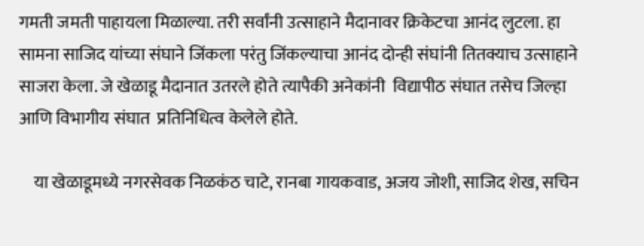गमती जमती पाहायला मिळाल्या. तरी सर्वांनी उत्साहाने मैदानावर क्रिकेटचा आनंद लुटला. हा सामना साजिद यांच्या संघाने जिंकला परंतु जिंकल्याचा आनंद दोन्ही संघांनी तितक्याच उत्साहाने साजरा केला. जे खेळाडू मैदानात उतरले होते त्यापैकी अनेकांनी  विद्यापीठ संघात तसेच जिल्हा आणि विभागीय संघात  प्रतिनिधित्व केलेले होते.

    या खेळाडूमध्ये नगरसेवक निळकंठ चाटे, रानबा गायकवाड, अजय जोशी, साजिद शेख, सचिन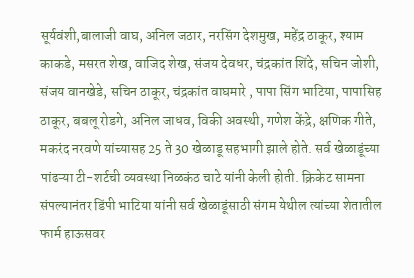सूर्यवंशी,बालाजी वाघ, अनिल जठार, नरसिंग देशमुख, महेंद्र ठाकूर, श्याम काकडे, मसरत शेख, वाजिद शेख, संजय देवधर, चंद्रकांत शिंदे, सचिन जोशी, संजय वानखेडे, सचिन ठाकूर, चंद्रकांत वाघमारे , पापा सिंग भाटिया, पापासिह ठाकूर, बबलू रोडगे, अनिल जाधव, विकी अवस्थी, गणेश केंद्रे, क्षणिक गीते, मकरंद नरवणे यांच्यासह 25 ते 30 खेळाडू सहभागी झाले होते. सर्व खेळाडूंच्या पांढऱ्या टी-शर्टची व्यवस्था निळकंठ चाटे यांनी केली होती. क्रिकेट सामना संपल्यानंतर डिंपी भाटिया यांनी सर्व खेळाडूंसाठी संगम येथील त्यांच्या शेतातील फार्म हाऊसवर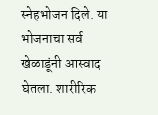स्नेहभोजन दिले. या भोजनाचा सर्व खेळाडूंनी आस्वाद घेतला. शारीरिक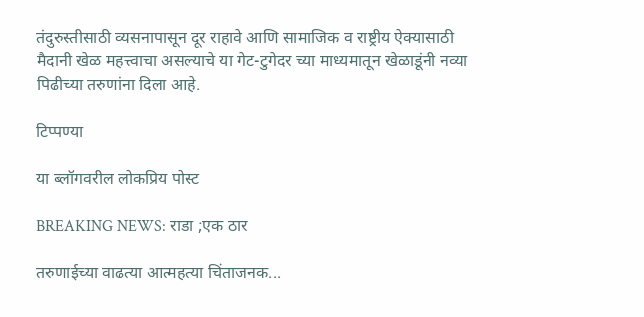तंदुरुस्तीसाठी व्यसनापासून दूर राहावे आणि सामाजिक व राष्ट्रीय ऐक्यासाठी मैदानी खेळ महत्त्वाचा असल्याचे या गेट-टुगेदर च्या माध्यमातून खेळाडूंनी नव्या पिढीच्या तरुणांना दिला आहे.

टिप्पण्या

या ब्लॉगवरील लोकप्रिय पोस्ट

BREAKING NEWS: राडा ;एक ठार

तरुणाईच्या वाढत्या आत्महत्या चिंताजनक...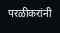परळीकरांनी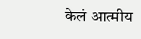केलं आत्मीय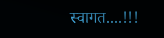स्वागत....!!!